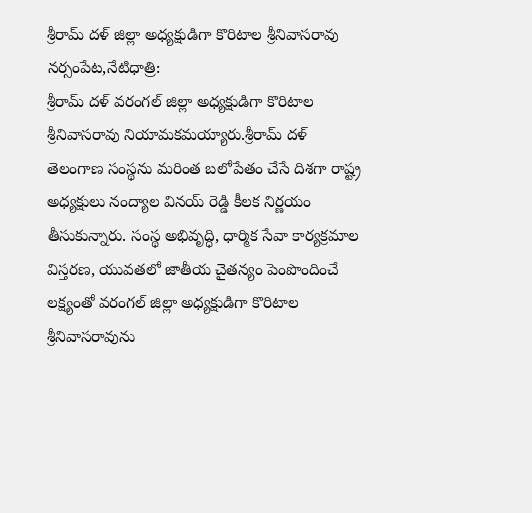శ్రీరామ్ దళ్ జిల్లా అధ్యక్షుడిగా కొరిటాల శ్రీనివాసరావు
నర్సంపేట,నేటిధాత్రి:
శ్రీరామ్ దళ్ వరంగల్ జిల్లా అధ్యక్షుడిగా కొరిటాల శ్రీనివాసరావు నియామకమయ్యారు.శ్రీరామ్ దళ్ తెలంగాణ సంస్థను మరింత బలోపేతం చేసే దిశగా రాష్ట్ర అధ్యక్షులు నంద్యాల వినయ్ రెడ్డి కీలక నిర్ణయం తీసుకున్నారు. సంస్థ అభివృద్ధి, ధార్మిక సేవా కార్యక్రమాల విస్తరణ, యువతలో జాతీయ చైతన్యం పెంపొందించే లక్ష్యంతో వరంగల్ జిల్లా అధ్యక్షుడిగా కొరిటాల శ్రీనివాసరావును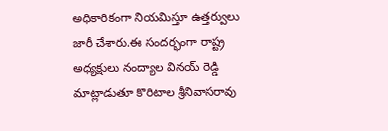అధికారికంగా నియమిస్తూ ఉత్తర్వులు జారీ చేశారు.ఈ సందర్భంగా రాష్ట్ర అధ్యక్షులు నంద్యాల వినయ్ రెడ్డి మాట్లాడుతూ కొరిటాల శ్రీనివాసరావు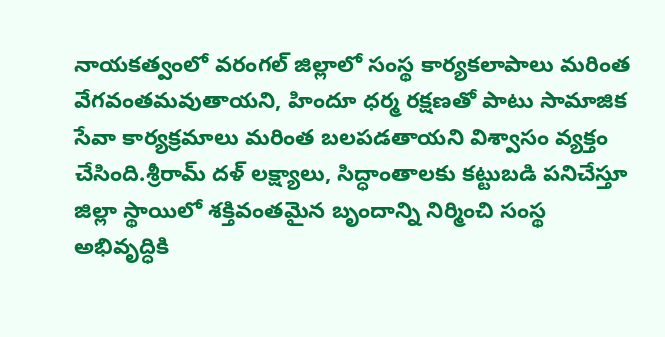నాయకత్వంలో వరంగల్ జిల్లాలో సంస్థ కార్యకలాపాలు మరింత వేగవంతమవుతాయని, హిందూ ధర్మ రక్షణతో పాటు సామాజిక సేవా కార్యక్రమాలు మరింత బలపడతాయని విశ్వాసం వ్యక్తం చేసింది.శ్రీరామ్ దళ్ లక్ష్యాలు, సిద్ధాంతాలకు కట్టుబడి పనిచేస్తూ జిల్లా స్థాయిలో శక్తివంతమైన బృందాన్ని నిర్మించి సంస్థ అభివృద్ధికి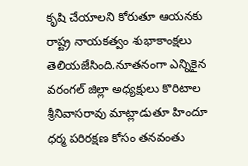కృషి చేయాలని కోరుతూ ఆయనకు రాష్ట్ర నాయకత్వం శుభాకాంక్షలు తెలియజేసింది.నూతనంగా ఎన్నికైన వరంగల్ జిల్లా అధ్యక్షులు కొరిటాల శ్రీనివాసరావు మాట్లాడుతూ హిందూ ధర్మ పరిరక్షణ కోసం తనవంతు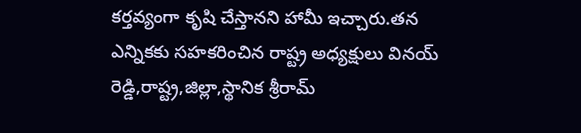కర్తవ్యంగా కృషి చేస్తానని హామీ ఇచ్చారు.తన ఎన్నికకు సహకరించిన రాష్ట్ర అధ్యక్షులు వినయ్ రెడ్డి,రాష్ట్ర,జిల్లా,స్థానిక శ్రీరామ్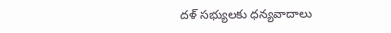దళ్ సభ్యులకు ధన్యవాదాలు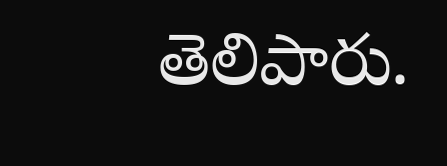తెలిపారు.